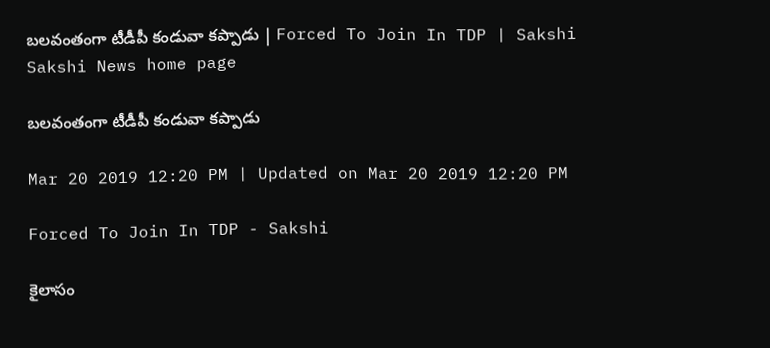బలవంతంగా టీడీపీ కండువా కప్పాడు | Forced To Join In TDP | Sakshi
Sakshi News home page

బలవంతంగా టీడీపీ కండువా కప్పాడు

Mar 20 2019 12:20 PM | Updated on Mar 20 2019 12:20 PM

Forced To Join In TDP - Sakshi

కైలాసం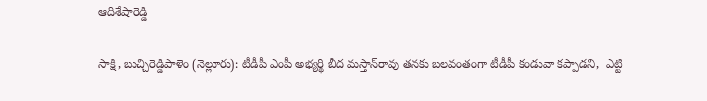ఆదిశేషారెడ్డి

సాక్షి, బుచ్చిరెడ్డిపాళెం (నెల్లూరు): టీడీపీ ఎంపీ అభ్యర్థి బీద మస్తాన్‌రావు తనకు బలవంతంగా టీడీపీ కండువా కప్పాడని,  ఎట్టి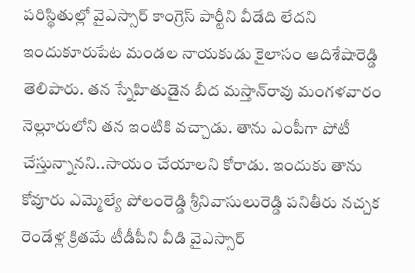పరిస్థితుల్లో వైఎస్సార్‌ కాంగ్రెస్‌ పార్టీని వీడేది లేదని ఇందుకూరుపేట మండల నాయకుడు కైలాసం ఆదిశేషారెడ్డి తెలిపారు. తన స్నేహితుడైన బీద మస్తాన్‌రావు మంగళవారం నెల్లూరులోని తన ఇంటికి వచ్చాడు. తాను ఎంపీగా పోటీ చేస్తున్నానని..సాయం చేయాలని కోరాడు. ఇందుకు తాను కోవూరు ఎమ్మెల్యే పోలంరెడ్డి శ్రీనివాసులురెడ్డి పనితీరు నచ్చక రెండేళ్ల క్రితమే టీడీపీని వీడి వైఎస్సార్‌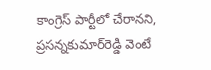కాంగ్రెస్‌ పార్టీలో చేరానని, ప్రసన్నకుమార్‌రెడ్డి వెంటే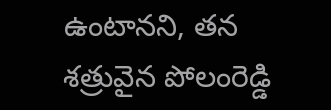ఉంటానని, తన శత్రువైన పోలంరెడ్డి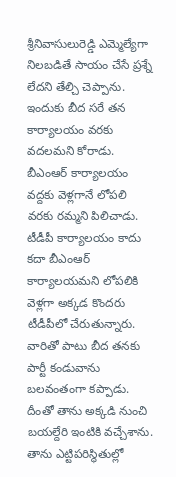శ్రీనివాసులురెడ్డి ఎమ్మెల్యేగా నిలబడితే సాయం చేసే ప్రశ్నే లేదని తేల్చి చెప్పాను. ఇందుకు బీద సరే తన కార్యాలయం వరకు వదలమని కోరాడు. బీఎంఆర్‌ కార్యాలయం వద్దకు వెళ్లగానే లోపలి వరకు రమ్మని పిలిచాడు. టీడీపీ కార్యాలయం కాదు కదా బీఎంఆర్‌ కార్యాలయమని లోపలికి వెళ్లగా అక్కడ కొందరు టీడీపీలో చేరుతున్నారు. వారితో పాటు బీద తనకు పార్టీ కండువాను బలవంతంగా కప్పాడు. దీంతో తాను అక్కడి నుంచి బయల్దేరి ఇంటికి వచ్చేశాను. తాను ఎట్టిపరిస్థితుల్లో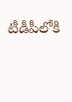టీడీపీలోకి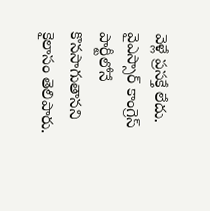వెళ్లే ప్రసక్తే లేదు. వైఎస్సార్‌ కాంగ్రెస్‌ పార్టీలోనే కొనసాగుతానని కైలాసం తెలిపారు.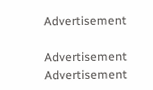Advertisement

Advertisement
Advertisement